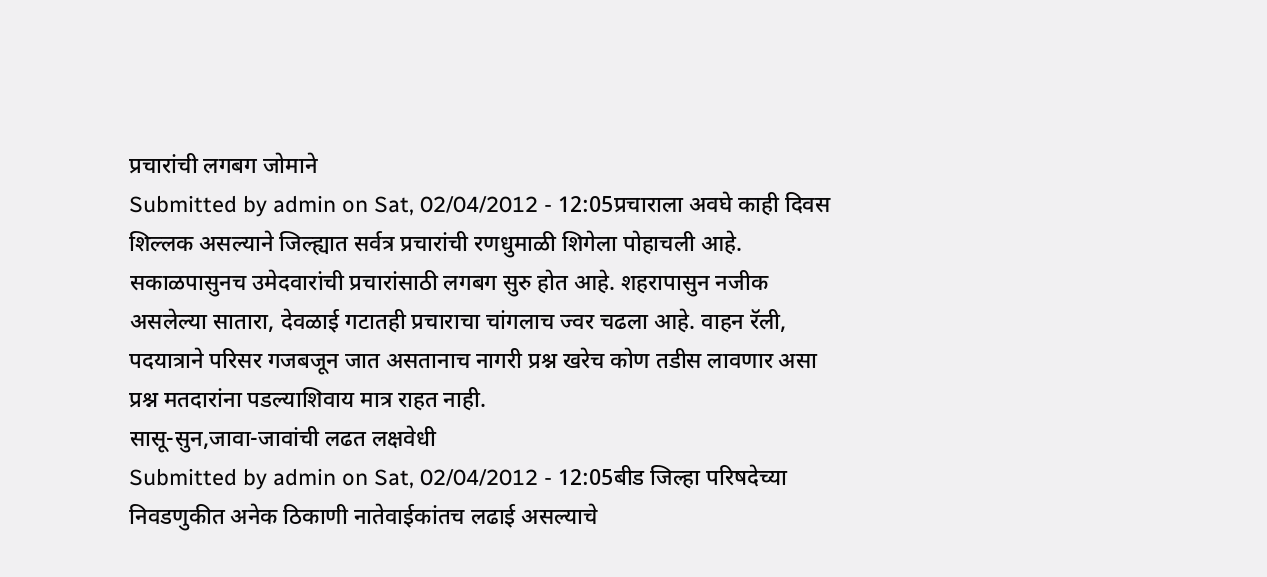प्रचारांची लगबग जोमाने
Submitted by admin on Sat, 02/04/2012 - 12:05प्रचाराला अवघे काही दिवस शिल्लक असल्याने जिल्ह्यात सर्वत्र प्रचारांची रणधुमाळी शिगेला पोहाचली आहे. सकाळपासुनच उमेदवारांची प्रचारांसाठी लगबग सुरु होत आहे. शहरापासुन नजीक असलेल्या सातारा, देवळाई गटातही प्रचाराचा चांगलाच ज्वर चढला आहे. वाहन रॅली, पदयात्राने परिसर गजबजून जात असतानाच नागरी प्रश्न खरेच कोण तडीस लावणार असा प्रश्न मतदारांना पडल्याशिवाय मात्र राहत नाही.
सासू-सुन,जावा-जावांची लढत लक्षवेधी
Submitted by admin on Sat, 02/04/2012 - 12:05बीड जिल्हा परिषदेच्या निवडणुकीत अनेक ठिकाणी नातेवाईकांतच लढाई असल्याचे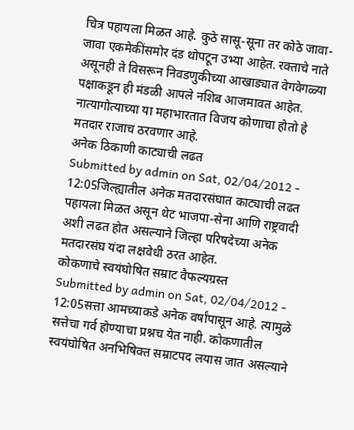चित्र पहायला मिळत आहे. कुठे सासू-सूना तर कोठे जावा-जावा एकमेकींसमोर दंड थोपटून उभ्या आहेत. रक्ताचे नाते असूनही ते विसरून निवडणुकीच्या आखाड्यात वेगवेगळ्या पक्षाकडून ही मंडळी आपले नशिब आजमावत आहेत. नात्यागोत्याच्या या महाभारतात विजय कोणाचा होतो हे मतदार राजाच ठरवणार आहे.
अनेक ठिकाणी काट्याची लढत
Submitted by admin on Sat, 02/04/2012 - 12:05जिल्ह्यातील अनेक मतदारसंघात काट्याची लढत पहायला मिळत असून थेट भाजपा-सेना आणि राष्ट्रवादी अशी लढत होत असल्याने जिल्हा परिषदेच्या अनेक मतदारसंघ यंदा लक्षवेधी ठरत आहेत.
कोकणाचे स्वयंघोषित सम्राट वैफल्यग्रस्त
Submitted by admin on Sat, 02/04/2012 - 12:05सत्ता आमच्याकडे अनेक वर्षांपासून आहे. त्यामुळे सत्तेचा गर्व होण्याचा प्रश्नच येत नाही. कोकणातील स्वयंघोषित अनभिषिक्त सम्राटपद लयास जात असल्याने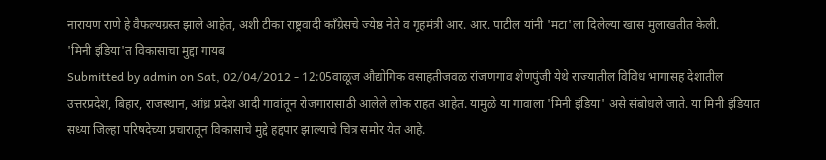नारायण राणे हे वैफल्यग्रस्त झाले आहेत, अशी टीका राष्ट्रवादी काँग्रेसचे ज्येष्ठ नेते व गृहमंत्री आर. आर. पाटील यांनी 'मटा'ला दिलेल्या खास मुलाखतीत केली.
'मिनी इंडिया'त विकासाचा मुद्दा गायब
Submitted by admin on Sat, 02/04/2012 - 12:05वाळूज औद्योगिक वसाहतीजवळ रांजणगाव शेणपुंजी येथे राज्यातील विविध भागासह देशातील उत्तरप्रदेश, बिहार, राजस्थान, आंध्र प्रदेश आदी गावांतून रोजगारासाठी आलेले लोक राहत आहेत. यामुळे या गावाला 'मिनी इंडिया' असे संबोधले जाते. या मिनी इंडियात सध्या जिल्हा परिषदेच्या प्रचारातून विकासाचे मुद्दे हद्दपार झाल्याचे चित्र समोर येत आहे.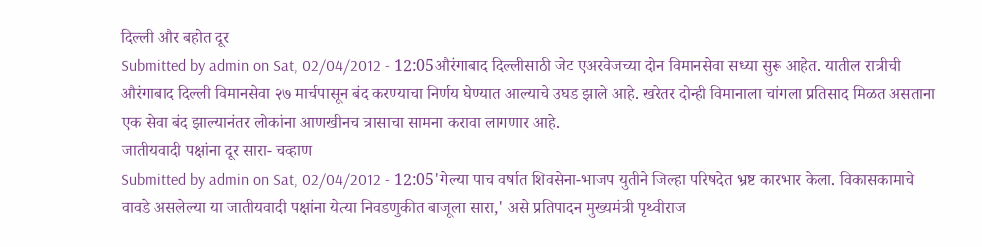दिल्ली और बहोत दूर
Submitted by admin on Sat, 02/04/2012 - 12:05औरंगाबाद दिल्लीसाठी जेट एअरवेजच्या दोन विमानसेवा सध्या सुरू आहेत. यातील रात्रीची औरंगाबाद दिल्ली विमानसेवा २७ मार्चपासून बंद करण्याचा निर्णय घेण्यात आल्याचे उघड झाले आहे. खरेतर दोन्ही विमानाला चांगला प्रतिसाद मिळत असताना एक सेवा बंद झाल्यानंतर लोकांना आणखीनच त्रासाचा सामना करावा लागणार आहे.
जातीयवादी पक्षांना दूर सारा- चव्हाण
Submitted by admin on Sat, 02/04/2012 - 12:05'गेल्या पाच वर्षात शिवसेना-भाजप युतीने जिल्हा परिषदेत भ्रष्ट कारभार केला. विकासकामाचे वावडे असलेल्या या जातीयवादी पक्षांना येत्या निवडणुकीत बाजूला सारा,' असे प्रतिपादन मुख्यमंत्री पृथ्वीराज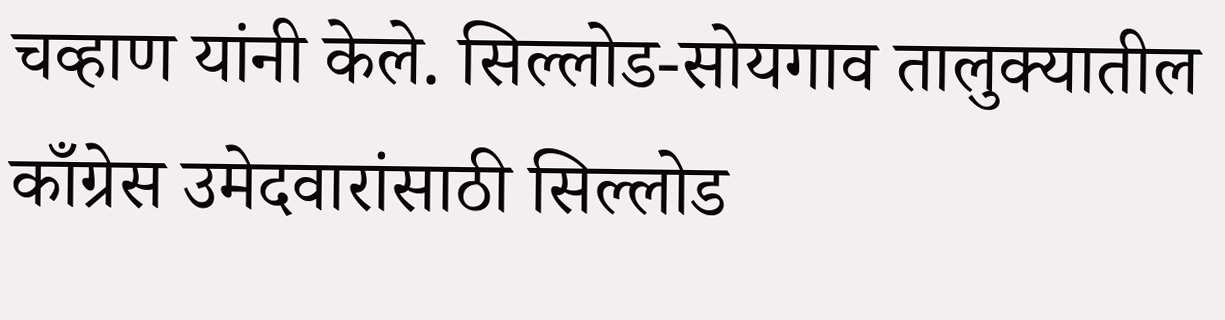चव्हाण यांनी केले. सिल्लोड-सोयगाव तालुक्यातील काँग्रेस उमेदवारांसाठी सिल्लोड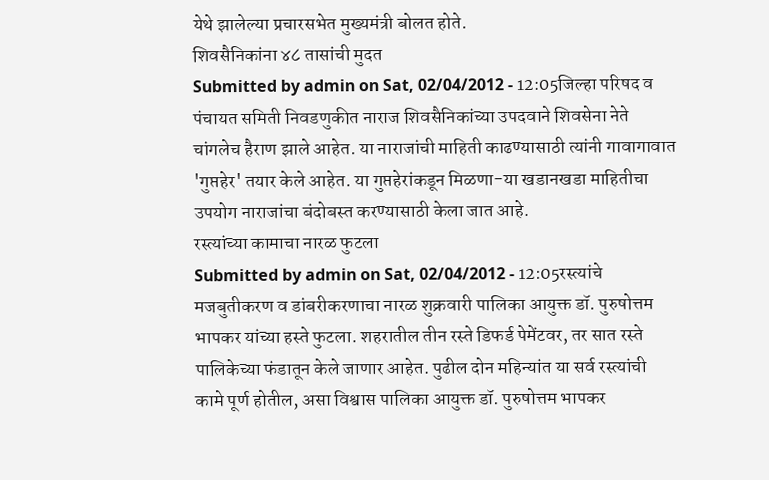येथे झालेल्या प्रचारसभेत मुख्यमंत्री बोलत होते.
शिवसैनिकांना ४८ तासांची मुदत
Submitted by admin on Sat, 02/04/2012 - 12:05जिल्हा परिषद व पंचायत समिती निवडणुकीत नाराज शिवसैनिकांच्या उपदवाने शिवसेना नेते चांगलेच हैराण झाले आहेत. या नाराजांची माहिती काढण्यासाठी त्यांनी गावागावात 'गुप्तहेर' तयार केले आहेत. या गुप्तहेरांकडून मिळणा-या खडानखडा माहितीचा उपयोग नाराजांचा बंदोबस्त करण्यासाठी केला जात आहे.
रस्त्यांच्या कामाचा नारळ फुटला
Submitted by admin on Sat, 02/04/2012 - 12:05रस्त्यांचे मजबुतीकरण व डांबरीकरणाचा नारळ शुक्रवारी पालिका आयुक्त डॉ. पुरुषोत्तम भापकर यांच्या हस्ते फुटला. शहरातील तीन रस्ते डिफर्ड पेमेंटवर, तर सात रस्ते पालिकेच्या फंडातून केले जाणार आहेत. पुढील दोन महिन्यांत या सर्व रस्त्यांची कामे पूर्ण होतील, असा विश्वास पालिका आयुक्त डॉ. पुरुषोत्तम भापकर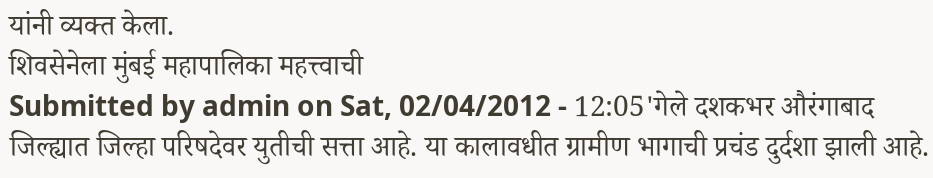यांनी व्यक्त केला.
शिवसेनेला मुंबई महापालिका महत्त्वाची
Submitted by admin on Sat, 02/04/2012 - 12:05'गेले दशकभर औरंगाबाद जिल्ह्यात जिल्हा परिषदेवर युतीची सत्ता आहे. या कालावधीत ग्रामीण भागाची प्रचंड दुर्दशा झाली आहे.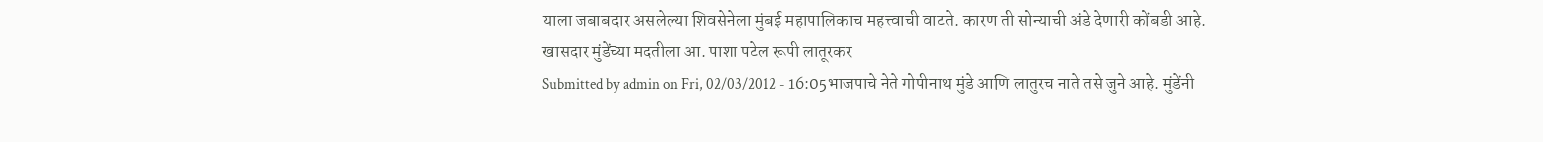याला जबाबदार असलेल्या शिवसेनेला मुंबई महापालिकाच महत्त्वाची वाटते. कारण ती सोन्याची अंडे देणारी कोंबडी आहे.
खासदार मुंडेंच्या मदतीला आ. पाशा पटेल रूपी लातूरकर
Submitted by admin on Fri, 02/03/2012 - 16:05भाजपाचे नेते गोपीनाथ मुंडे आणि लातुरच नाते तसे जुने आहे. मुंडेंनी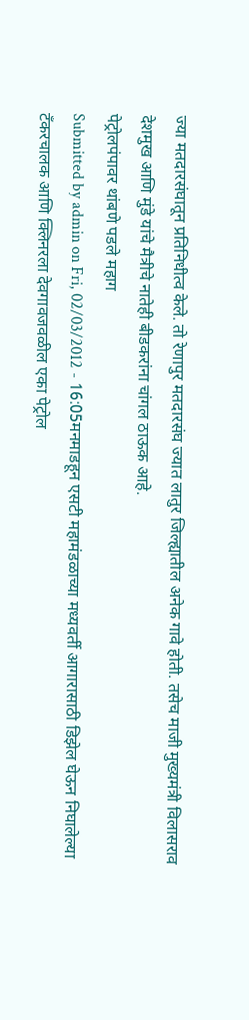ज्या मतदारसंघातून प्रतिनिधीत्व केले. तो रेणापुर मतदारसंघ ज्यात लातुर जिल्ह्यातील अनेक गावे होती. तसेच माजी मुख्यमंत्री विलासराव देशमुख आणि मुंडे यांचे मैत्रीचे नातेही बीडकरांना चांगल ठाऊक आहे.
पेट्रोलपंपावर थांबणे पडले महाग
Submitted by admin on Fri, 02/03/2012 - 16:05मनमाडहून एसटी महामंडळाच्या मध्यवर्ती आगारासाठी डिझेल घेऊन निघालेल्या टँकरचालक आणि क्लिनरला देवगावजवळील एका पेट्रोल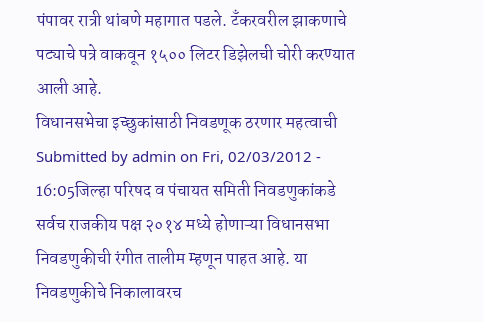पंपावर रात्री थांबणे महागात पडले. टँकरवरील झाकणाचे पट्याचे पत्रे वाकवून १५०० लिटर डिझेलची चोरी करण्यात आली आहे.
विधानसभेचा इच्छुकांसाठी निवडणूक ठरणार महत्वाची
Submitted by admin on Fri, 02/03/2012 - 16:05जिल्हा परिषद व पंचायत समिती निवडणुकांकडे सर्वच राजकीय पक्ष २०१४ मध्ये होणाऱ्या विधानसभा निवडणुकीची रंगीत तालीम म्हणून पाहत आहे. या निवडणुकीचे निकालावरच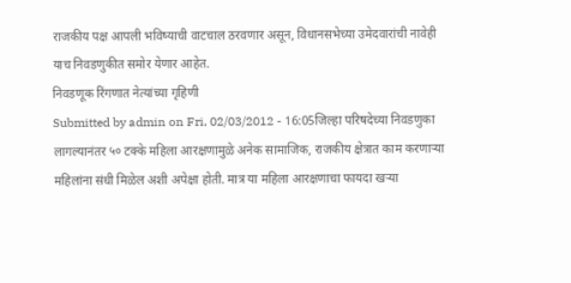राजकीय पक्ष आपली भविष्याची वाटचाल ठरवणार असून, विधानसभेच्या उमेदवारांची नावेही याच निवडणुकीत समोर येणार आहेत.
निवडणूक रिंगणात नेत्यांच्या गृहिणी
Submitted by admin on Fri, 02/03/2012 - 16:05जिल्हा परिषदेच्या निवडणुका लागल्यानंतर ५० टक्के महिला आरक्षणामुळे अनेक सामाजिक, राजकीय क्षेत्रात काम करणाऱ्या महिलांना संधी मिळेल अशी अपेक्षा होती. मात्र या महिला आरक्षणाचा फायदा खऱ्या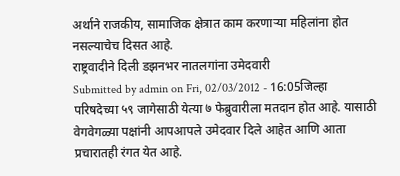अर्थाने राजकीय, सामाजिक क्षेत्रात काम करणाऱ्या महिलांना होत नसल्याचेच दिसत आहे.
राष्ट्रवादीने दिली डझनभर नातलगांना उमेदवारी
Submitted by admin on Fri, 02/03/2012 - 16:05जिल्हा परिषदेच्या ५९ जागेसाठी येत्या ७ फेब्रुवारीला मतदान होत आहे. यासाठी वेगवेगळ्या पक्षांनी आपआपले उमेदवार दिले आहेत आणि आता प्रचारातही रंगत येत आहे.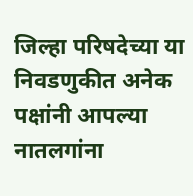जिल्हा परिषदेच्या या निवडणुकीत अनेक पक्षांनी आपल्या नातलगांना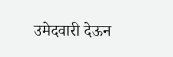उमेदवारी देऊन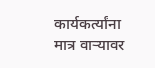कार्यकर्त्यांना मात्र वाऱ्यावर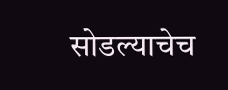सोडल्याचेच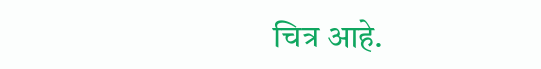चित्र आहे.